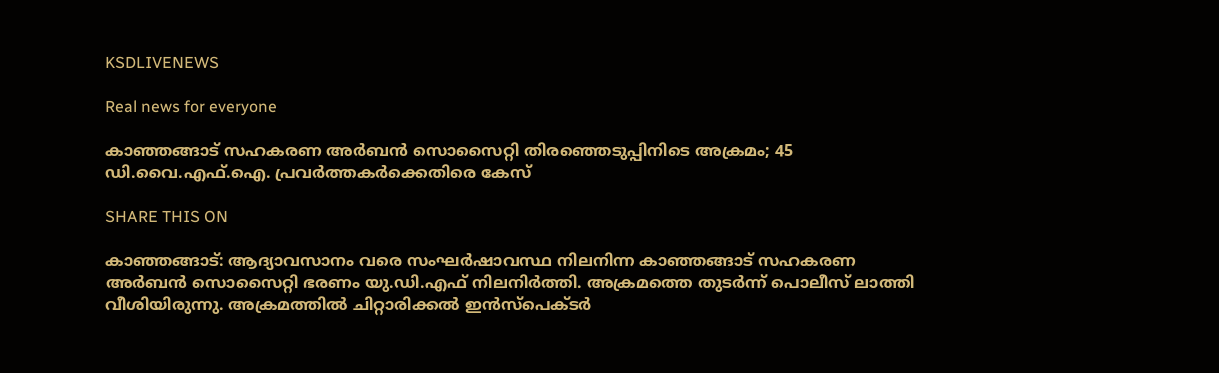KSDLIVENEWS

Real news for everyone

കാഞ്ഞങ്ങാട് സഹകരണ അര്‍ബന്‍ സൊസൈറ്റി തിരഞ്ഞെടുപ്പിനിടെ അക്രമം; 45 ഡി.വൈ.എഫ്.ഐ. പ്രവര്‍ത്തകര്‍ക്കെതിരെ കേസ്

SHARE THIS ON

കാഞ്ഞങ്ങാട്: ആദ്യാവസാനം വരെ സംഘര്‍ഷാവസ്ഥ നിലനിന്ന കാഞ്ഞങ്ങാട് സഹകരണ അര്‍ബന്‍ സൊസൈറ്റി ഭരണം യു.ഡി.എഫ് നിലനിര്‍ത്തി. അക്രമത്തെ തുടര്‍ന്ന് പൊലീസ് ലാത്തി വീശിയിരുന്നു. അക്രമത്തില്‍ ചിറ്റാരിക്കല്‍ ഇന്‍സ്‌പെക്ടര്‍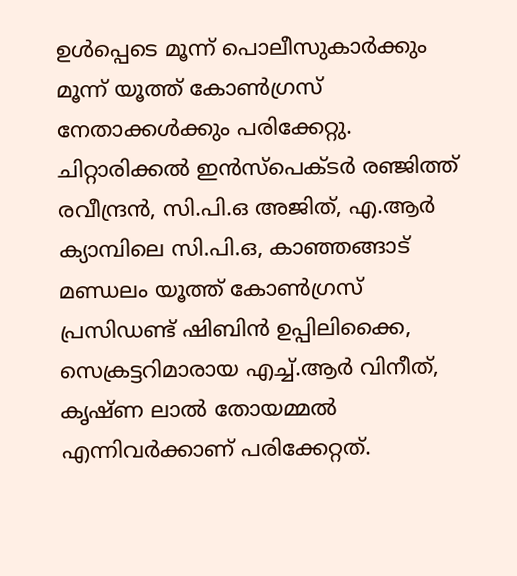ഉള്‍പ്പെടെ മൂന്ന് പൊലീസുകാര്‍ക്കും മൂന്ന് യൂത്ത് കോണ്‍ഗ്രസ് നേതാക്കള്‍ക്കും പരിക്കേറ്റു. ചിറ്റാരിക്കല്‍ ഇന്‍സ്‌പെക്ടര്‍ രഞ്ജിത്ത് രവീന്ദ്രന്‍, സി.പി.ഒ അജിത്, എ.ആര്‍ ക്യാമ്പിലെ സി.പി.ഒ, കാഞ്ഞങ്ങാട് മണ്ഡലം യൂത്ത് കോണ്‍ഗ്രസ് പ്രസിഡണ്ട് ഷിബിന്‍ ഉപ്പിലിക്കൈ, സെക്രട്ടറിമാരായ എച്ച്.ആര്‍ വിനീത്, കൃഷ്ണ ലാല്‍ തോയമ്മല്‍ എന്നിവര്‍ക്കാണ് പരിക്കേറ്റത്.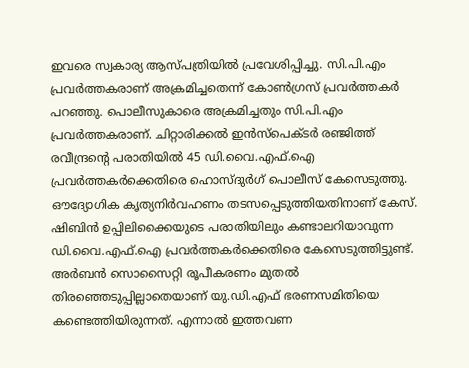ഇവരെ സ്വകാര്യ ആസ്പത്രിയില്‍ പ്രവേശിപ്പിച്ചു. സി.പി.എം പ്രവര്‍ത്തകരാണ് അക്രമിച്ചതെന്ന് കോണ്‍ഗ്രസ് പ്രവര്‍ത്തകര്‍ പറഞ്ഞു. പൊലീസുകാരെ അക്രമിച്ചതും സി.പി.എം പ്രവര്‍ത്തകരാണ്. ചിറ്റാരിക്കല്‍ ഇന്‍സ്‌പെക്ടര്‍ രഞ്ജിത്ത് രവീന്ദ്രന്റെ പരാതിയില്‍ 45 ഡി.വൈ.എഫ്.ഐ പ്രവര്‍ത്തകര്‍ക്കെതിരെ ഹൊസ്ദുര്‍ഗ് പൊലീസ് കേസെടുത്തു. ഔദ്യോഗിക കൃത്യനിര്‍വഹണം തടസപ്പെടുത്തിയതിനാണ് കേസ്. ഷിബിന്‍ ഉപ്പിലിക്കൈയുടെ പരാതിയിലും കണ്ടാലറിയാവുന്ന ഡി.വൈ.എഫ്.ഐ പ്രവര്‍ത്തകര്‍ക്കെതിരെ കേസെടുത്തിട്ടുണ്ട്. അര്‍ബന്‍ സൊസൈറ്റി രൂപീകരണം മുതല്‍ തിരഞ്ഞെടുപ്പില്ലാതെയാണ് യു.ഡി.എഫ് ഭരണസമിതിയെ കണ്ടെത്തിയിരുന്നത്. എന്നാല്‍ ഇത്തവണ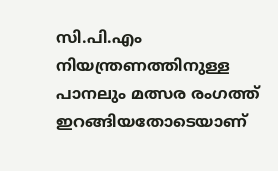സി.പി.എം നിയന്ത്രണത്തിനുള്ള പാനലും മത്സര രംഗത്ത് ഇറങ്ങിയതോടെയാണ്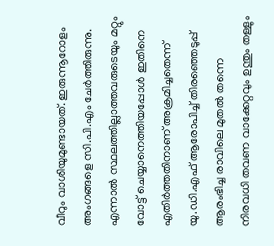വീറും വാശിയുമുണ്ടായത്. ഇരുന്നൂറോളം അംഗങ്ങളെ സി.പി.എം ചേര്‍ത്തിരുന്നു. എന്നാല്‍ സ്ഥലത്തില്ലാത്തവരുടെയും മറ്റും വോട്ട് ചെയ്യാനെത്തിയപ്പോള്‍ ഇതിനെ എതിര്‍ത്തതിനാണ് അക്രമിച്ചതെന്ന് യു.ഡി.എഫ് ആരോപിച്ച് തിരഞ്ഞെടുപ്പ് ആരംഭിച്ച രാവിലെ മുതല്‍ തന്നെ നിരവധി തവണ വാക്കേറ്റവും ഉന്തും തള്ളും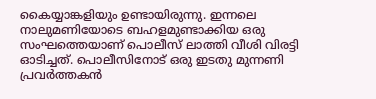കൈയ്യാങ്കളിയും ഉണ്ടായിരുന്നു. ഇന്നലെ നാലുമണിയോടെ ബഹളമുണ്ടാക്കിയ ഒരു സംഘത്തെയാണ് പൊലീസ് ലാത്തി വീശി വിരട്ടി ഓടിച്ചത്. പൊലീസിനോട് ഒരു ഇടതു മുന്നണി പ്രവര്‍ത്തകന്‍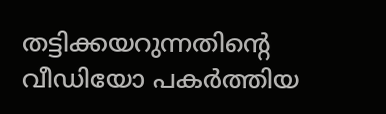തട്ടിക്കയറുന്നതിന്റെ വീഡിയോ പകര്‍ത്തിയ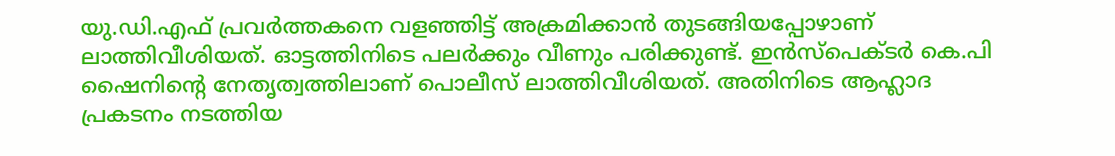യു.ഡി.എഫ് പ്രവര്‍ത്തകനെ വളഞ്ഞിട്ട് അക്രമിക്കാന്‍ തുടങ്ങിയപ്പോഴാണ് ലാത്തിവീശിയത്. ഓട്ടത്തിനിടെ പലര്‍ക്കും വീണും പരിക്കുണ്ട്. ഇന്‍സ്‌പെക്ടര്‍ കെ.പി ഷൈനിന്റെ നേതൃത്വത്തിലാണ് പൊലീസ് ലാത്തിവീശിയത്. അതിനിടെ ആഹ്ലാദ പ്രകടനം നടത്തിയ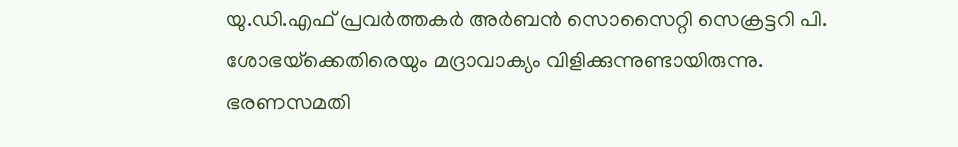യു.ഡി.എഫ് പ്രവര്‍ത്തകര്‍ അര്‍ബന്‍ സൊസൈറ്റി സെക്രട്ടറി പി. ശോഭയ്‌ക്കെതിരെയും മദ്രാവാക്യം വിളിക്കുന്നുണ്ടായിരുന്നു. ഭരണസമതി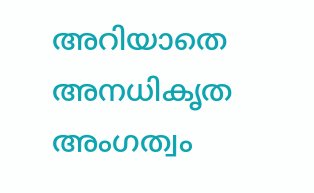അറിയാതെ അനധികൃത അംഗത്വം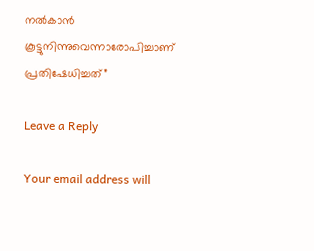നല്‍കാന്‍ കൂട്ടുനിന്നുവെന്നാരോപിച്ചാണ് പ്രതിഷേധിച്ചത്”

Leave a Reply

Your email address will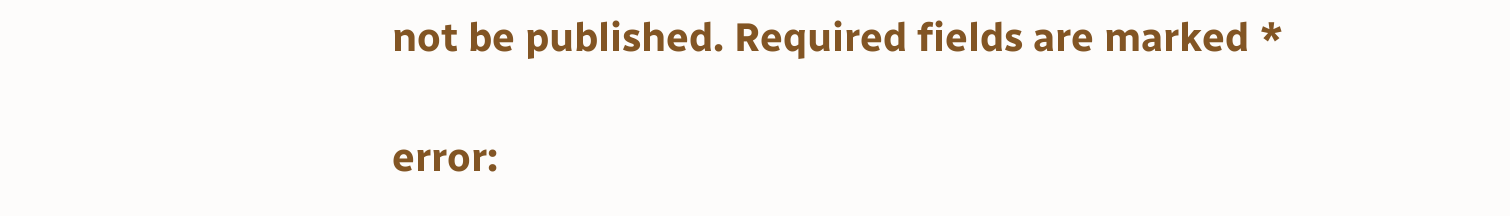not be published. Required fields are marked *

error: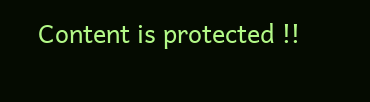Content is protected !!